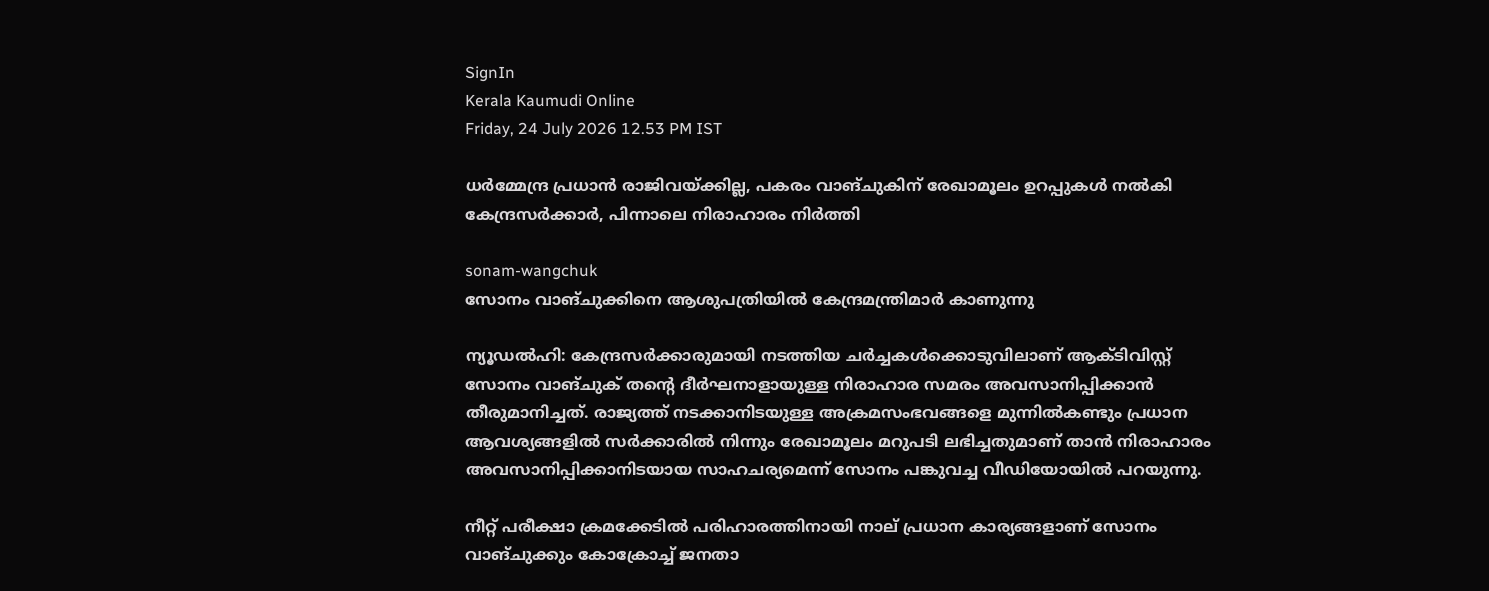SignIn
Kerala Kaumudi Online
Friday, 24 July 2026 12.53 PM IST

ധർമ്മേന്ദ്ര പ്രധാൻ രാജിവയ്‌ക്കില്ല, പകരം വാങ്‌ചുകിന് രേഖാമൂലം ഉറപ്പുകൾ നൽകി കേന്ദ്രസർക്കാർ, പിന്നാലെ നിരാഹാരം നിർത്തി

sonam-wangchuk
സോനം വാങ്‌ചുക്കിനെ ആശുപത്രിയിൽ കേന്ദ്രമന്ത്രിമാർ കാണുന്നു

ന്യൂഡൽഹി: കേന്ദ്രസർക്കാരുമായി നടത്തിയ ചർച്ചകൾക്കൊടുവിലാണ് ആക്‌ടിവിസ്റ്റ് സോനം വാങ്‌ചുക് തന്റെ ദീർഘനാളായുള്ള നിരാഹാര സമരം അവസാനിപ്പിക്കാൻ തീരുമാനിച്ചത്. രാജ്യത്ത് നടക്കാനിടയുള്ള അക്രമസംഭവങ്ങളെ മുന്നിൽകണ്ടും പ്രധാന ആവശ്യങ്ങളിൽ സർക്കാരിൽ നിന്നും രേഖാമൂലം മറുപടി ലഭിച്ചതുമാണ് താൻ നിരാഹാരം അവസാനിപ്പിക്കാനിടയായ സാഹചര്യമെന്ന് സോനം പങ്കുവച്ച വീഡിയോയിൽ പറയുന്നു.

നീറ്റ് പരീക്ഷാ ക്രമക്കേടിൽ പരിഹാരത്തിനായി നാല് പ്രധാന കാര്യങ്ങളാണ് സോനം വാങ്‌ചുക്കും കോക്രോച്ച് ജനതാ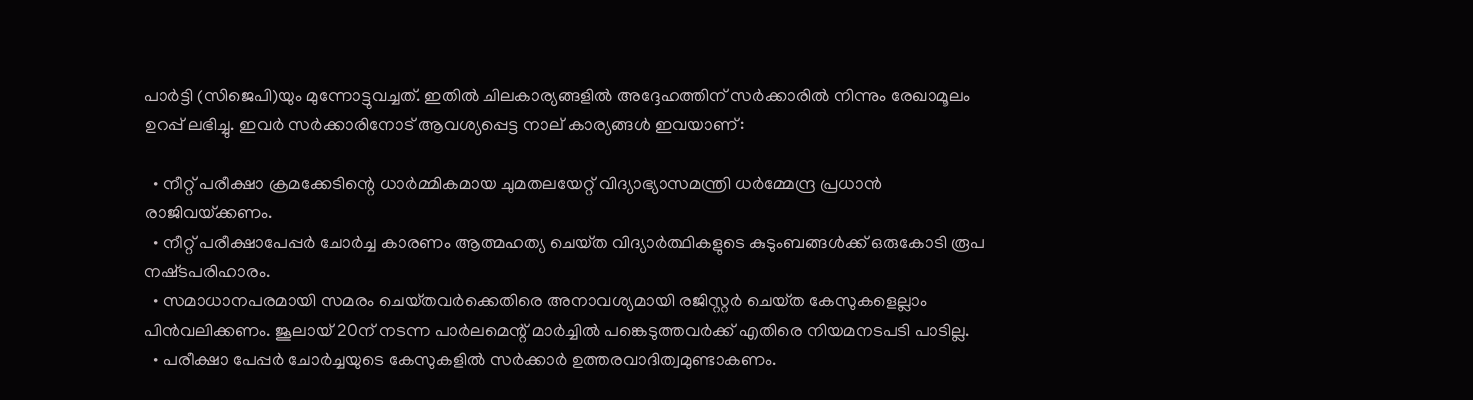പാർട്ടി (സിജെപി)യും മുന്നോട്ടുവച്ചത്. ഇതിൽ ചിലകാര്യങ്ങളിൽ അദ്ദേഹത്തിന് സർക്കാരിൽ നിന്നും രേഖാമൂലം ഉറപ്പ് ലഭിച്ചു. ഇവർ സർക്കാരിനോട് ആവശ്യപ്പെട്ട നാല് കാര്യങ്ങൾ ഇവയാണ്:

  • നീറ്റ് പരീക്ഷാ ക്രമക്കേടിന്റെ ധാർമ്മികമായ ചുമതലയേറ്റ് വിദ്യാഭ്യാസമന്ത്രി ധർമ്മേന്ദ്ര പ്രധാൻ രാജിവയ്‌ക്കണം.
  • നീറ്റ് പരീക്ഷാപേപ്പർ ചോർച്ച കാരണം ആത്മഹത്യ ചെയ്‌ത വിദ്യാർത്ഥികളുടെ കുടുംബങ്ങൾക്ക് ഒരുകോടി രൂപ നഷ്‌ടപരിഹാരം.
  • സമാധാനപരമായി സമരം ചെയ്‌തവർക്കെതിരെ അനാവശ്യമായി രജിസ്റ്റർ ചെയ്‌ത കേസുകളെല്ലാം പിൻവലിക്കണം. ജൂലായ് 20ന് നടന്ന പാർലമെന്റ് മാർച്ചിൽ പങ്കെടുത്തവർക്ക് എതിരെ നിയമനടപടി പാടില്ല.
  • പരീക്ഷാ പേപ്പർ ചോർച്ചയുടെ കേസുകളിൽ സർക്കാർ ഉത്തരവാദിത്വമുണ്ടാകണം.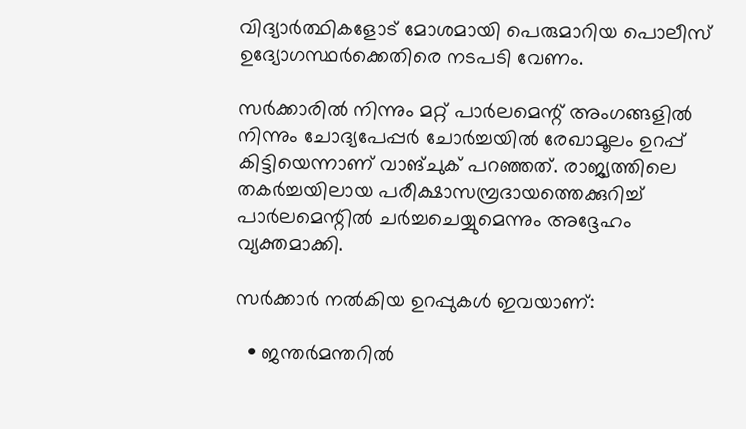വിദ്യാർത്ഥികളോട് മോശമായി പെരുമാറിയ പൊലീസ് ഉദ്യോഗസ്ഥർക്കെതിരെ നടപടി വേണം.

സർക്കാരിൽ നിന്നും മറ്റ് പാർലമെന്റ് അംഗങ്ങളിൽ നിന്നും ചോദ്യപേപ്പർ ചോർച്ചയിൽ രേഖാമൂലം ഉറപ്പ് കിട്ടിയെന്നാണ് വാങ്‌ചുക് പറഞ്ഞത്. രാജ്യത്തിലെ തകർച്ചയിലായ പരീക്ഷാസമ്പ്രദായത്തെക്കുറിച്ച് പാർലമെന്റിൽ ചർച്ചചെയ്യുമെന്നും അദ്ദേഹം വ്യക്തമാക്കി.

സർക്കാർ നൽകിയ ഉറപ്പുകൾ ഇവയാണ്:

  • ജന്തർമന്തറിൽ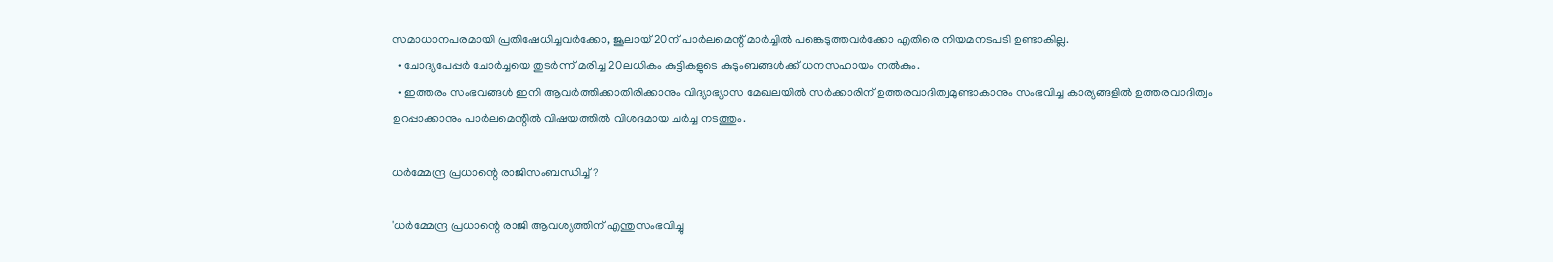സമാധാനപരമായി പ്രതിഷേധിച്ചവർക്കോ, ജൂലായ് 20ന് പാർലമെന്റ് മാർച്ചിൽ പങ്കെടുത്തവർക്കോ എതിരെ നിയമനടപടി ഉണ്ടാകില്ല.
  • ചോദ്യപേപ്പർ ചോർച്ചയെ തുടർന്ന് മരിച്ച 20ലധികം കുട്ടികളുടെ കുടുംബങ്ങൾക്ക് ധനസഹായം നൽകും.
  • ഇത്തരം സംഭവങ്ങൾ ഇനി ആവർത്തിക്കാതിരിക്കാനും വിദ്യാഭ്യാസ മേഖലയിൽ സർക്കാരിന് ഉത്തരവാദിത്വമുണ്ടാകാനും സംഭവിച്ച കാര്യങ്ങളിൽ ഉത്തരവാദിത്വം ഉറപ്പാക്കാനും പാർലമെന്റിൽ വിഷയത്തിൽ വിശദമായ ചർച്ച നടത്തും.

ധ‌ർമ്മേന്ദ്ര പ്രധാന്റെ രാജിസംബന്ധിച്ച്?

'ധർമ്മേന്ദ്ര പ്രധാന്റെ രാജി ആവശ്യത്തിന് എന്തുസംഭവിച്ചു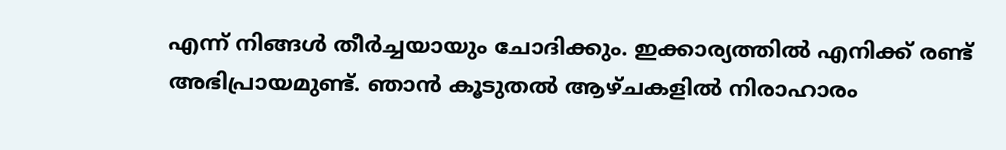എന്ന് നിങ്ങൾ തീർച്ചയായും ചോദിക്കും. ഇക്കാര്യത്തിൽ എനിക്ക് രണ്ട് അഭിപ്രായമുണ്ട്. ഞാൻ കൂടുതൽ ആഴ്‌ചകളിൽ നിരാഹാരം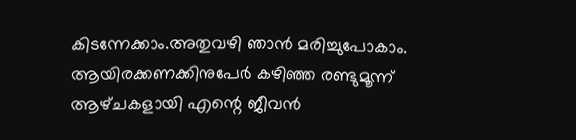കിടന്നേക്കാം.അതുവഴി ഞാൻ മരിച്ചുപോകാം. ആയിരക്കണക്കിനുപേർ കഴിഞ്ഞ രണ്ടുമൂന്ന് ആഴ്‌ചകളായി എന്റെ ജീവൻ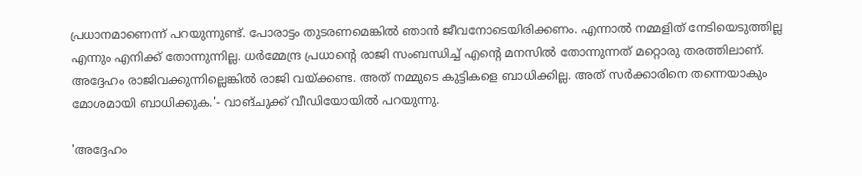പ്രധാനമാണെന്ന് പറയുന്നുണ്ട്. പോരാട്ടം തുടരണമെങ്കിൽ ഞാൻ ജീവനോടെയിരിക്കണം. എന്നാൽ നമ്മളിത്‌ നേടിയെടുത്തില്ല എന്നും എനിക്ക് തോന്നുന്നില്ല. ധർമ്മേന്ദ്ര പ്രധാന്റെ രാജി സംബന്ധിച്ച് എന്റെ മനസിൽ തോന്നുന്നത് മറ്റൊരു തരത്തിലാണ്. അദ്ദേഹം രാജിവക്കുന്നില്ലെങ്കിൽ രാജി വയ്‌ക്കണ്ട. അത് നമ്മുടെ കുട്ടികളെ ബാധിക്കില്ല. അത് സർക്കാരിനെ തന്നെയാകും മോശമായി ബാധിക്കുക.'- വാങ്‌ചുക്ക് വീഡിയോയിൽ പറയുന്നു.

'അദ്ദേഹം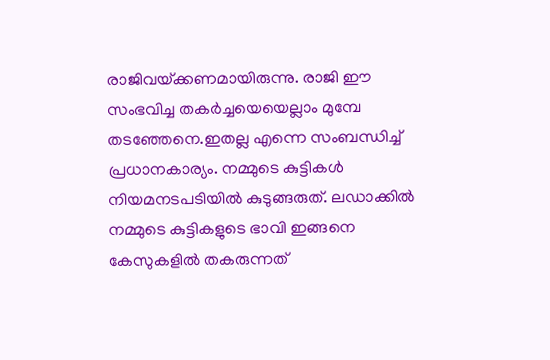രാജിവയ്‌ക്കണമായിരുന്നു. രാജി ഈ സംഭവിച്ച തകർച്ചയെയെല്ലാം മുമ്പേ തടഞ്ഞേനെ.ഇതല്ല എന്നെ സംബന്ധിച്ച് പ്രധാനകാര്യം. നമ്മുടെ കുട്ടികൾ നിയമനടപടിയിൽ കുടുങ്ങരുത്. ലഡാക്കിൽ നമ്മുടെ കുട്ടികളുടെ ഭാവി ഇങ്ങനെ കേസുകളിൽ തകരുന്നത്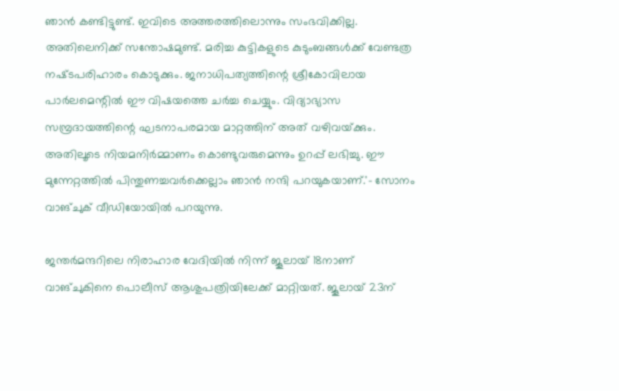ഞാൻ കണ്ടിട്ടുണ്ട്. ഇവിടെ അത്തരത്തിലൊന്നും സംഭവിക്കില്ല. അതിലെനിക്ക് സന്തോഷമുണ്ട്. മരിച്ച കുട്ടികളുടെ കുടുംബങ്ങൾക്ക് വേണ്ടത്ര നഷ്‌ടപരിഹാരം കൊടുക്കും. ജനാധിപത്യത്തിന്റെ ശ്രീകോവിലായ പാർലമെന്റിൽ ഈ വിഷയത്തെ ചർച്ച ചെയ്യും. വിദ്യാഭ്യാസ സമ്പ്രദായത്തിന്റെ ഘടനാപരമായ മാറ്റത്തിന് അത് വഴിവയ്‌ക്കും. അതിലൂടെ നിയമനിർമ്മാണം കൊണ്ടുവരുമെന്നും ഉറപ്പ് ലഭിച്ചു. ഈ മുന്നേറ്റത്തിൽ പിന്തുണച്ചവർക്കെല്ലാം ഞാൻ നന്ദി പറയുകയാണ്.'- സോനം വാങ്‌ചുക് വീഡിയോയിൽ പറയുന്നു.

ജന്തർമന്ദറിലെ നിരാഹാര വേദിയിൽ നിന്ന് ജൂലായ് 18നാണ് വാങ്‌ചുകിനെ പൊലീസ് ആശുപത്രിയിലേക്ക് മാറ്റിയത്. ജൂലായ് 23ന്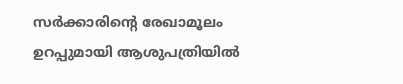സർക്കാരിന്റെ രേഖാമൂലം ഉറപ്പുമായി ആശുപത്രിയിൽ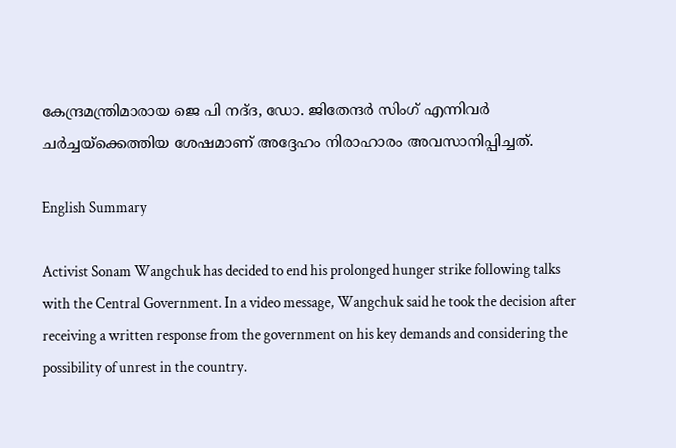കേന്ദ്രമന്ത്രിമാരായ ജെ പി നദ്‌ദ, ഡോ. ജിതേന്ദർ സിംഗ് എന്നിവർ ചർച്ചയ്‌ക്കെത്തിയ ശേഷമാണ് അദ്ദേഹം നിരാഹാരം അവസാനിപ്പിച്ചത്.

English Summary

Activist Sonam Wangchuk has decided to end his prolonged hunger strike following talks with the Central Government. In a video message, Wangchuk said he took the decision after receiving a written response from the government on his key demands and considering the possibility of unrest in the country.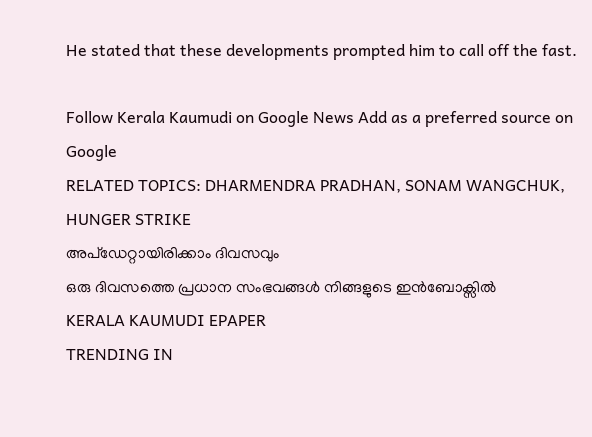He stated that these developments prompted him to call off the fast.

Follow Kerala Kaumudi on Google News Add as a preferred source on Google
RELATED TOPICS: DHARMENDRA PRADHAN, SONAM WANGCHUK, HUNGER STRIKE
അപ്ഡേറ്റായിരിക്കാം ദിവസവും
ഒരു ദിവസത്തെ പ്രധാന സംഭവങ്ങൾ നിങ്ങളുടെ ഇൻബോക്സിൽ
KERALA KAUMUDI EPAPER
TRENDING IN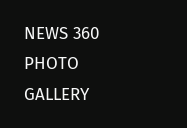NEWS 360
PHOTO GALLERY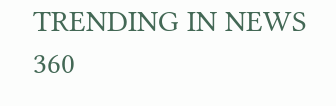TRENDING IN NEWS 360